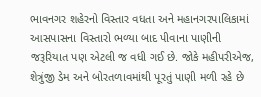ભાવનગર શહેરનો વિસ્તાર વધતા અને મહાનગરપાલિકામાં આસપાસના વિસ્તારો ભળ્યા બાદ પીવાના પાણીની જરૂરિયાત પણ એટલી જ વધી ગઈ છે. જોકે મહીપરીએજ, શેત્રુંજી ડેમ અને બોરતળાવમાંથી પૂરતું પાણી મળી રહે છે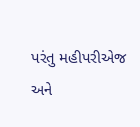પરંતુ મહીપરીએજ અને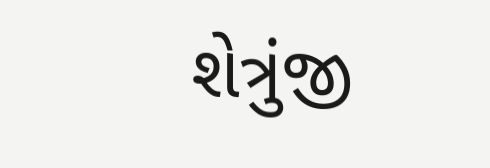શેત્રુંજી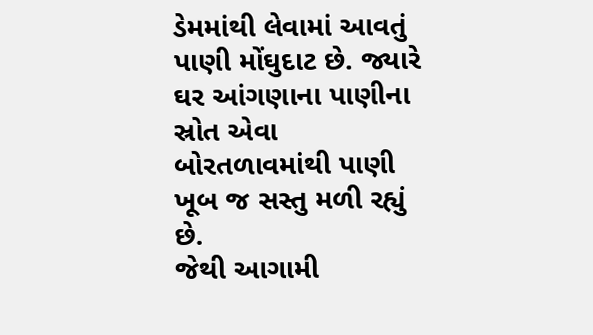ડેમમાંથી લેવામાં આવતું પાણી મોંઘુદાટ છે. જ્યારે ઘર આંગણાના પાણીના સ્રોત એવા બોરતળાવમાંથી પાણી ખૂબ જ સસ્તુ મળી રહ્યું છે.
જેથી આગામી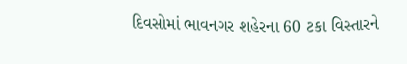દિવસોમાં ભાવનગર શહેરના 60 ટકા વિસ્તારને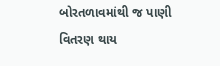બોરતળાવમાંથી જ પાણી વિતરણ થાય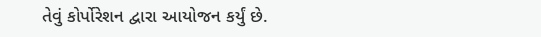તેવું કોર્પોરેશન દ્વારા આયોજન કર્યું છે.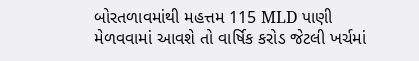બોરતળાવમાંથી મહત્તમ 115 MLD પાણી મેળવવામાં આવશે તો વાર્ષિક કરોડ જેટલી ખર્ચમાં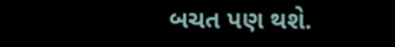બચત પણ થશે.